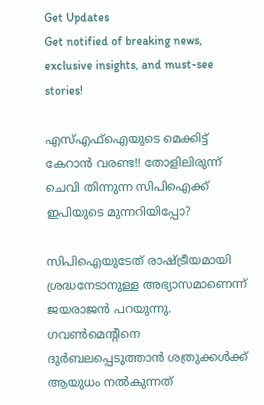Get Updates
Get notified of breaking news, exclusive insights, and must-see stories!

എസ്എഫ്‌ഐയുടെ മെക്കിട്ട് കേറാന്‍ വരണ്ട!! തോളിലിരുന്ന് ചെവി തിന്നുന്ന സിപിഐക്ക് ഇപിയുടെ മുന്നറിയിപ്പോ?

സിപിഐയുടേത് രാഷ്ട്രീയമായി ശ്രദ്ധനേടാനുള്ള അഭ്യാസമാണെന്ന് ജയരാജന്‍ പറയുന്നു. ഗവണ്‍മെന്റിനെ ദുര്‍ബലപ്പെടുത്താന്‍ ശത്രുക്കള്‍ക്ക് ആയുധം നല്‍കുന്നത്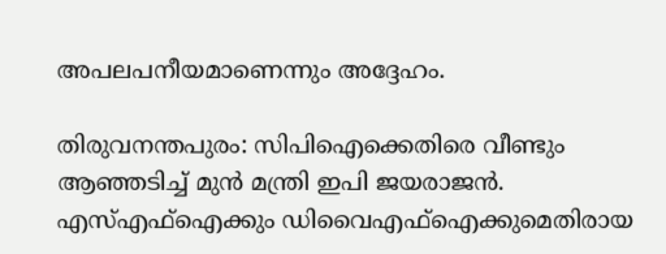അപലപനീയമാണെന്നും അദ്ദേഹം.

തിരുവനന്തപുരം: സിപിഐക്കെതിരെ വീണ്ടും ആഞ്ഞടിച്ച് മുന്‍ മന്ത്രി ഇപി ജയരാജന്‍. എസ്എഫ്‌ഐക്കും ഡിവൈഎഫ്‌ഐക്കുമെതിരായ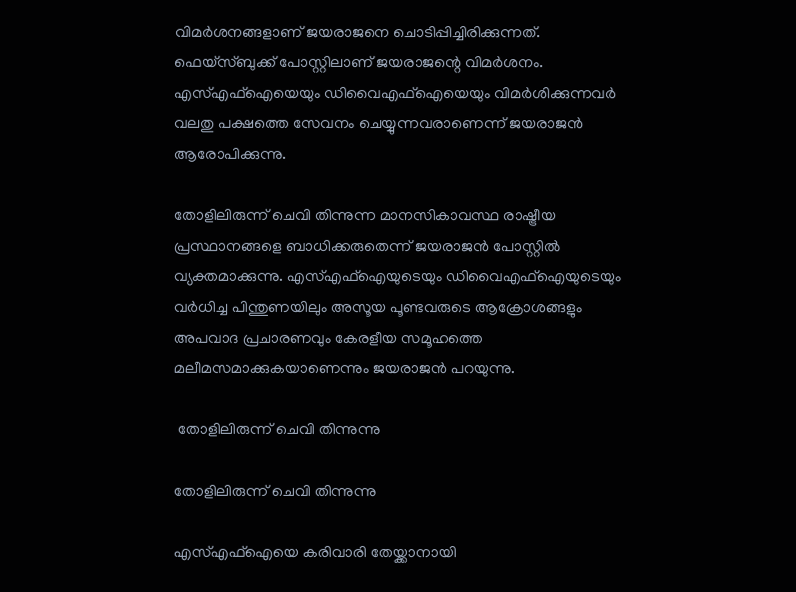വിമര്‍ശനങ്ങളാണ് ജയരാജനെ ചൊടിപ്പിച്ചിരിക്കുന്നത്. ഫെയ്‌സ്ബുക്ക് പോസ്റ്റിലാണ് ജയരാജന്റെ വിമര്‍ശനം. എസ്എഫ്‌ഐയെയും ഡിവൈഎഫ്‌ഐയെയും വിമര്‍ശിക്കുന്നവര്‍ വലതു പക്ഷത്തെ സേവനം ചെയ്യുന്നവരാണെന്ന് ജയരാജന്‍ ആരോപിക്കുന്നു.

തോളിലിരുന്ന് ചെവി തിന്നുന്ന മാനസികാവസ്ഥ രാഷ്ട്രീയ പ്രസ്ഥാനങ്ങളെ ബാധിക്കരുതെന്ന് ജയരാജന്‍ പോസ്റ്റില്‍ വ്യക്തമാക്കുന്നു. എസ്എഫ്‌ഐയുടെയും ഡിവൈഎഫ്‌ഐയുടെയും വര്‍ധിച്ച പിന്തുണയിലും അസൂയ പൂണ്ടവരുടെ ആക്രോശങ്ങളും അപവാദ പ്രചാരണവും കേരളീയ സമൂഹത്തെ മലീമസമാക്കുകയാണെന്നും ജയരാജന്‍ പറയുന്നു.

 തോളിലിരുന്ന് ചെവി തിന്നുന്നു

തോളിലിരുന്ന് ചെവി തിന്നുന്നു

എസ്എഫ്‌ഐയെ കരിവാരി തേയ്ക്കാനായി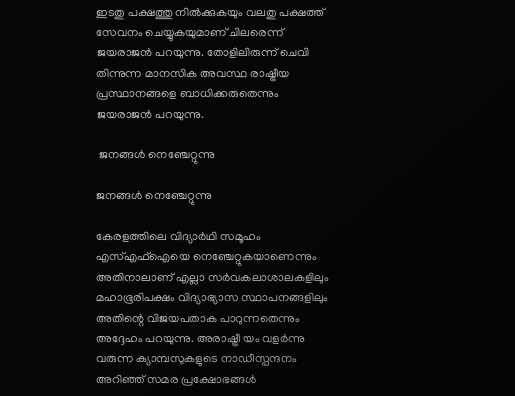ഇടതു പക്ഷത്തു നില്‍ക്കുകയും വലതു പക്ഷത്ത് സേവനം ചെയ്യുകയുമാണ് ചിലരെന്ന് ജയരാജന്‍ പറയുന്നു. തോളിലിരുന്ന് ചെവി തിന്നുന്ന മാനസിക അവസ്ഥ രാഷ്ട്രീയ പ്രസ്ഥാനങ്ങളെ ബാധിക്കരുതെന്നും ജയരാജന്‍ പറയുന്നു.

 ജനങ്ങള്‍ നെഞ്ചേറ്റുന്നു

ജനങ്ങള്‍ നെഞ്ചേറ്റുന്നു

കേരളത്തിലെ വിദ്യാര്‍ഥി സമൂഹം എസ്എഫ്‌ഐയെ നെഞ്ചേറ്റുകയാണെന്നും അതിനാലാണ് എല്ലാ സര്‍വകലാശാലകളിലും മഹാഭൂരിപക്ഷം വിദ്യാഭ്യാസ സ്ഥാപനങ്ങളിലും അതിന്റെ വിജയപതാക പാറുന്നതെന്നും അദ്ദേഹം പറയുന്നു. അരാഷ്ട്രീ യം വളര്‍ന്നു വരുന്ന ക്യാമ്പസുകളുടെ നാഡീസ്പന്ദനം അറിഞ്ഞ് സമര പ്രക്ഷോഭങ്ങള്‍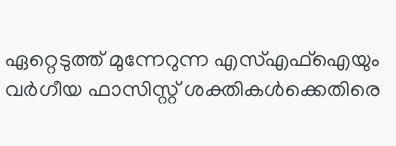ഏറ്റെടുത്ത് മുന്നേറുന്ന എസ്എഫ്‌ഐയും വര്‍ഗീയ ഫാസിസ്റ്റ് ശക്തികള്‍ക്കെതിരെ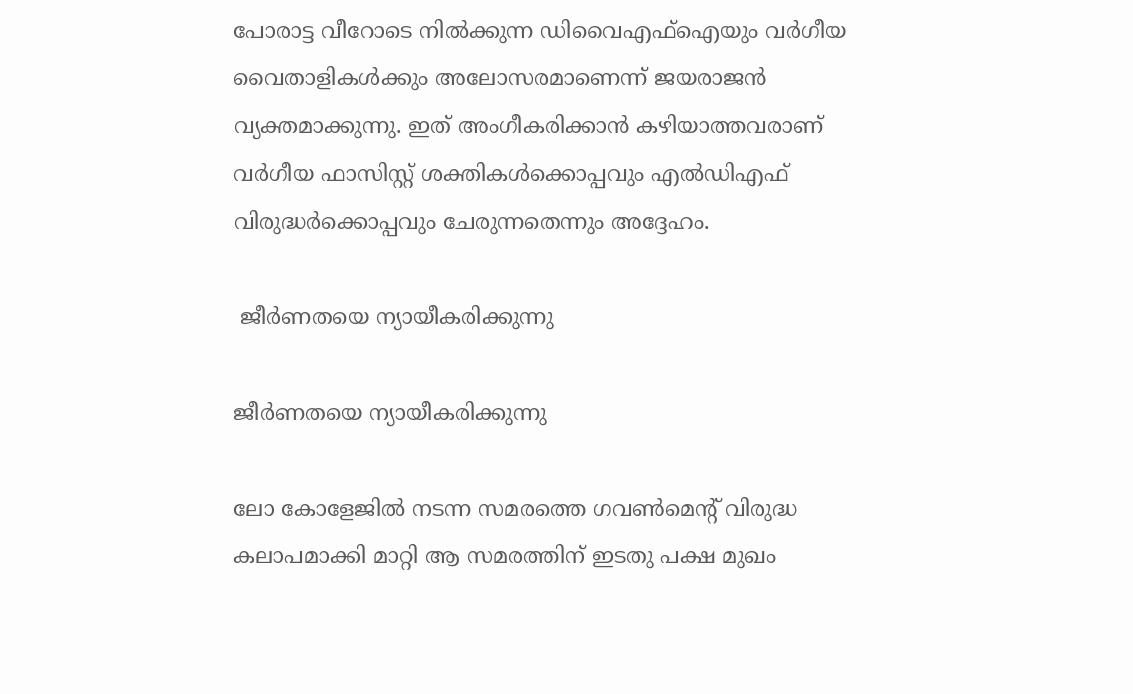പോരാട്ട വീറോടെ നില്‍ക്കുന്ന ഡിവൈഎഫ്‌ഐയും വര്‍ഗീയ വൈതാളികള്‍ക്കും അലോസരമാണെന്ന് ജയരാജന്‍ വ്യക്തമാക്കുന്നു. ഇത് അംഗീകരിക്കാന്‍ കഴിയാത്തവരാണ് വര്‍ഗീയ ഫാസിസ്റ്റ് ശക്തികള്‍ക്കൊപ്പവും എല്‍ഡിഎഫ് വിരുദ്ധര്‍ക്കൊപ്പവും ചേരുന്നതെന്നും അദ്ദേഹം.

 ജീര്‍ണതയെ ന്യായീകരിക്കുന്നു

ജീര്‍ണതയെ ന്യായീകരിക്കുന്നു

ലോ കോളേജില്‍ നടന്ന സമരത്തെ ഗവണ്‍മെന്റ് വിരുദ്ധ കലാപമാക്കി മാറ്റി ആ സമരത്തിന് ഇടതു പക്ഷ മുഖം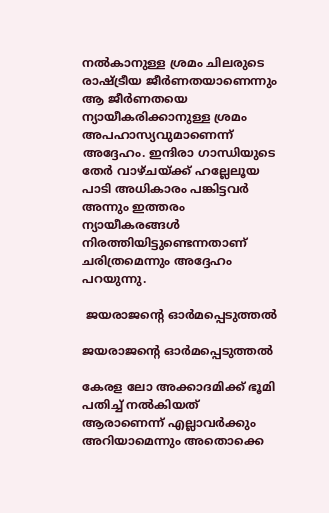നല്‍കാനുള്ള ശ്രമം ചിലരുടെ രാഷ്ട്രീയ ജീര്‍ണതയാണെന്നും ആ ജീര്‍ണതയെ ന്യായീകരിക്കാനുള്ള ശ്രമം അപഹാസ്യവുമാണെന്ന് അദ്ദേഹം. ഇന്ദിരാ ഗാന്ധിയുടെ തേര്‍ വാഴ്ചയ്ക്ക് ഹല്ലേലൂയ പാടി അധികാരം പങ്കിട്ടവര്‍ അന്നും ഇത്തരം ന്യായീകരങ്ങള്‍ നിരത്തിയിട്ടുണ്ടെന്നതാണ് ചരിത്രമെന്നും അദ്ദേഹം പറയുന്നു.

 ജയരാജന്റെ ഓര്‍മപ്പെടുത്തല്‍

ജയരാജന്റെ ഓര്‍മപ്പെടുത്തല്‍

കേരള ലോ അക്കാദമിക്ക് ഭൂമി പതിച്ച് നല്‍കിയത് ആരാണെന്ന് എല്ലാവര്‍ക്കും അറിയാമെന്നും അതൊക്കെ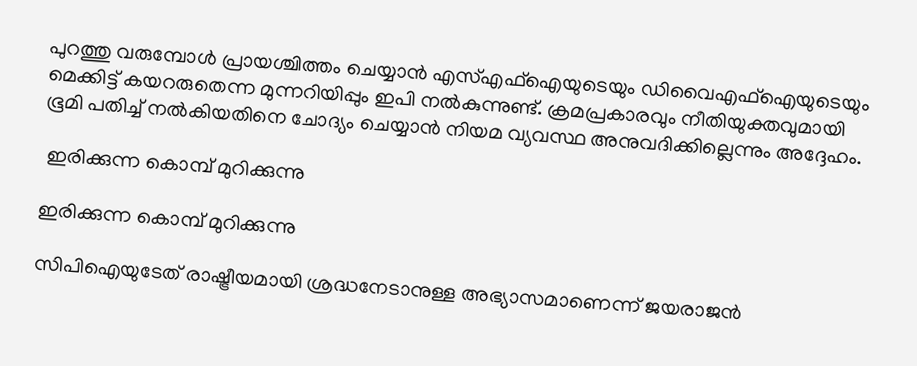പുറത്തു വരുമ്പോള്‍ പ്രായശ്ചിത്തം ചെയ്യാന്‍ എസ്എഫ്‌ഐയുടെയും ഡിവൈഎഫ്‌ഐയുടെയും മെക്കിട്ട് കയറരുതെന്ന മുന്നറിയിപ്പും ഇപി നല്‍കുന്നുണ്ട്. ക്രമപ്രകാരവും നീതിയുക്തവുമായി ഭൂമി പതിച്ച് നല്‍കിയതിനെ ചോദ്യം ചെയ്യാന്‍ നിയമ വ്യവസ്ഥ അനുവദിക്കില്ലെന്നും അദ്ദേഹം.

 ഇരിക്കുന്ന കൊമ്പ് മുറിക്കുന്നു

ഇരിക്കുന്ന കൊമ്പ് മുറിക്കുന്നു

സിപിഐയുടേത് രാഷ്ട്രീയമായി ശ്രദ്ധനേടാനുള്ള അഭ്യാസമാണെന്ന് ജയരാജന്‍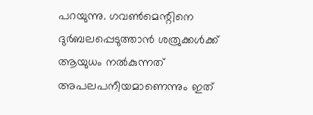പറയുന്നു. ഗവണ്‍മെന്റിനെ ദുര്‍ബലപ്പെടുത്താന്‍ ശത്രുക്കള്‍ക്ക് ആയുധം നല്‍കുന്നത് അപലപനീയമാണെന്നും ഇത്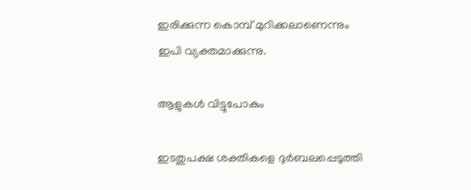ഇരിക്കുന്ന കൊമ്പ് മുറിക്കലാണെന്നും ഇപി വ്യക്തമാക്കുന്നു.

ആളുകള്‍ വിട്ടുപോകും

ഇടതുപക്ഷ ശക്തികളെ ദുര്‍ബലപ്പെടുത്തി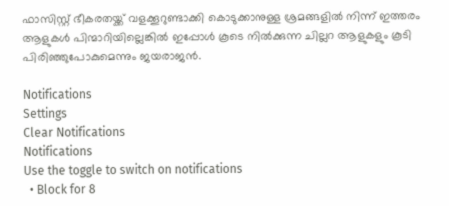ഫാസിസ്റ്റ് ഭീകരതയ്ക്ക് വളക്കൂറുണ്ടാക്കി കൊടുക്കാനുള്ള ശ്രമങ്ങളില്‍ നിന്ന് ഇത്തരം ആളുകള്‍ പിന്മാറിയില്ലെങ്കില്‍ ഇപ്പോള്‍ കൂടെ നില്‍ക്കുന്ന ചില്ലറ ആളുകളും കൂടി പിരിഞ്ഞുപോകുമെന്നും ജയരാജന്‍.

Notifications
Settings
Clear Notifications
Notifications
Use the toggle to switch on notifications
  • Block for 8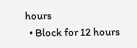hours
  • Block for 12 hours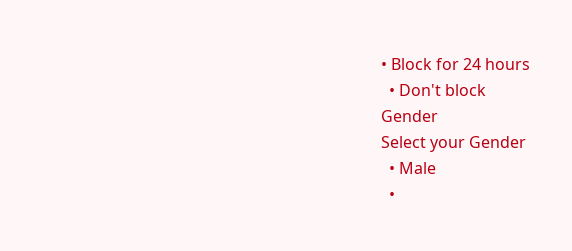• Block for 24 hours
  • Don't block
Gender
Select your Gender
  • Male
  •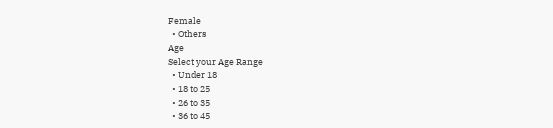Female
  • Others
Age
Select your Age Range
  • Under 18
  • 18 to 25
  • 26 to 35
  • 36 to 45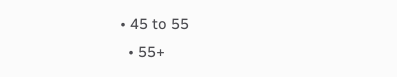• 45 to 55
  • 55+